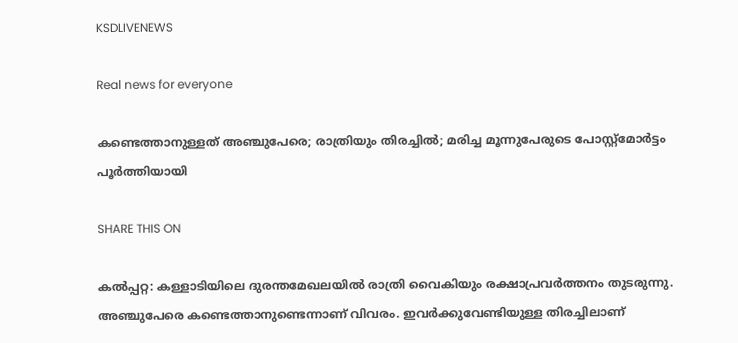KSDLIVENEWS

Real news for everyone

കണ്ടെത്താനുള്ളത് അഞ്ചുപേരെ; രാത്രിയും തിരച്ചിൽ; മരിച്ച മൂന്നുപേരുടെ പോസ്റ്റ്മോർട്ടം പൂർത്തിയായി

SHARE THIS ON

കൽപ്പറ്റ: കള്ളാടിയിലെ ദുരന്തമേഖലയിൽ രാത്രി വൈകിയും രക്ഷാപ്രവർത്തനം തുടരുന്നു. അഞ്ചുപേരെ കണ്ടെത്താനുണ്ടെന്നാണ് വിവരം. ഇവർക്കുവേണ്ടിയുള്ള തിരച്ചിലാണ്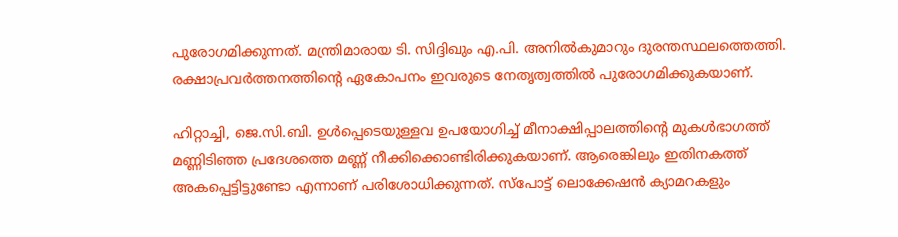പുരോഗമിക്കുന്നത്. മന്ത്രിമാരായ ടി. സിദ്ദിഖും എ.പി. അനിൽകുമാറും ദുരന്തസ്ഥലത്തെത്തി. രക്ഷാപ്രവർത്തനത്തിന്റെ ഏകോപനം ഇവരുടെ നേതൃത്വത്തിൽ പുരോഗമിക്കുകയാണ്.

ഹിറ്റാച്ചി, ജെ.സി.ബി. ഉൾപ്പെടെയുള്ളവ ഉപയോഗിച്ച് മീനാക്ഷിപ്പാലത്തിന്റെ മുകൾഭാഗത്ത് മണ്ണിടിഞ്ഞ പ്രദേശത്തെ മണ്ണ് നീക്കിക്കൊണ്ടിരിക്കുകയാണ്. ആരെങ്കിലും ഇതിനകത്ത് അകപ്പെട്ടിട്ടുണ്ടോ എന്നാണ് പരിശോധിക്കുന്നത്. സ്പോട്ട് ലൊക്കേഷൻ ക്യാമറകളും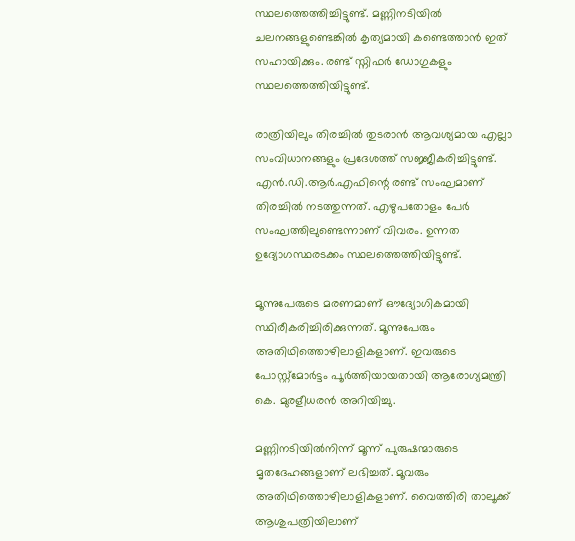സ്ഥലത്തെത്തിച്ചിട്ടുണ്ട്. മണ്ണിനടിയിൽ ചലനങ്ങളുണ്ടെങ്കിൽ കൃത്യമായി കണ്ടെത്താൻ ഇത് സഹായിക്കും. രണ്ട് സ്നിഫർ ഡോഗുകളും സ്ഥലത്തെത്തിയിട്ടുണ്ട്.

രാത്രിയിലും തിരച്ചിൽ തുടരാൻ ആവശ്യമായ എല്ലാ സംവിധാനങ്ങളും പ്രദേശത്ത് സജ്ജീകരിച്ചിട്ടുണ്ട്. എൻ.ഡി.ആർ.എഫിന്റെ രണ്ട് സംഘമാണ് തിരച്ചിൽ നടത്തുന്നത്. എഴുപതോളം പേർ സംഘത്തിലുണ്ടെന്നാണ് വിവരം. ഉന്നത ഉദ്യോഗസ്ഥരടക്കം സ്ഥലത്തെത്തിയിട്ടുണ്ട്.

മൂന്നുപേരുടെ മരണമാണ് ഔദ്യോഗികമായി സ്ഥിരീകരിച്ചിരിക്കുന്നത്. മൂന്നുപേരും അതിഥിത്തൊഴിലാളികളാണ്. ഇവരുടെ പോസ്റ്റ്മോർട്ടം പൂർത്തിയായതായി ആരോഗ്യമന്ത്രി കെ. മുരളീധരൻ അറിയിച്ചു.

മണ്ണിനടിയിൽനിന്ന് മൂന്ന് പുരുഷന്മാരുടെ മൃതദേഹങ്ങളാണ് ലഭിച്ചത്. മൂവരും അതിഥിത്തൊഴിലാളികളാണ്. വൈത്തിരി താലൂക്ക് ആശുപത്രിയിലാണ്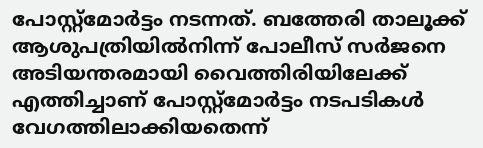പോസ്റ്റ്മോർട്ടം നടന്നത്. ബത്തേരി താലൂക്ക് ആശുപത്രിയിൽനിന്ന് പോലീസ് സർജനെ അടിയന്തരമായി വൈത്തിരിയിലേക്ക് എത്തിച്ചാണ് പോസ്റ്റ്മോർട്ടം നടപടികൾ വേഗത്തിലാക്കിയതെന്ന്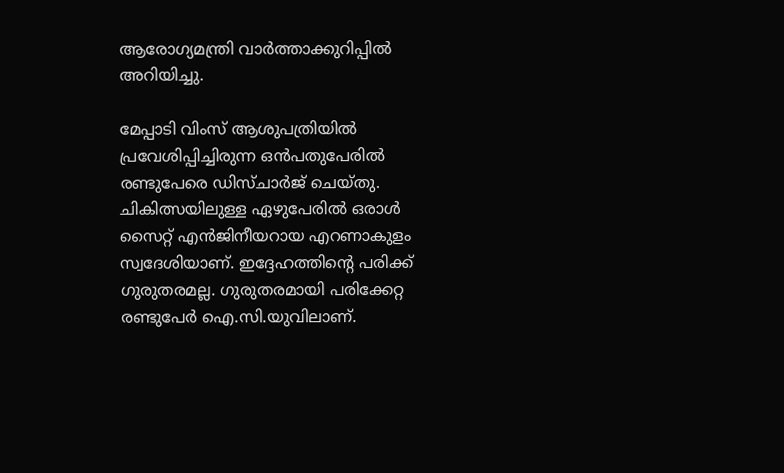ആരോഗ്യമന്ത്രി വാർത്താക്കുറിപ്പിൽ അറിയിച്ചു.

മേപ്പാടി വിംസ് ആശുപത്രിയിൽ പ്രവേശിപ്പിച്ചിരുന്ന ഒൻപതുപേരിൽ രണ്ടുപേരെ ഡിസ്ചാർജ് ചെയ്തു. ചികിത്സയിലുള്ള ഏഴുപേരിൽ ഒരാൾ സൈറ്റ് എൻജിനീയറായ എറണാകുളം സ്വദേശിയാണ്. ഇദ്ദേഹത്തിന്റെ പരിക്ക് ഗുരുതരമല്ല. ഗുരുതരമായി പരിക്കേറ്റ രണ്ടുപേർ ഐ.സി.യുവിലാണ്.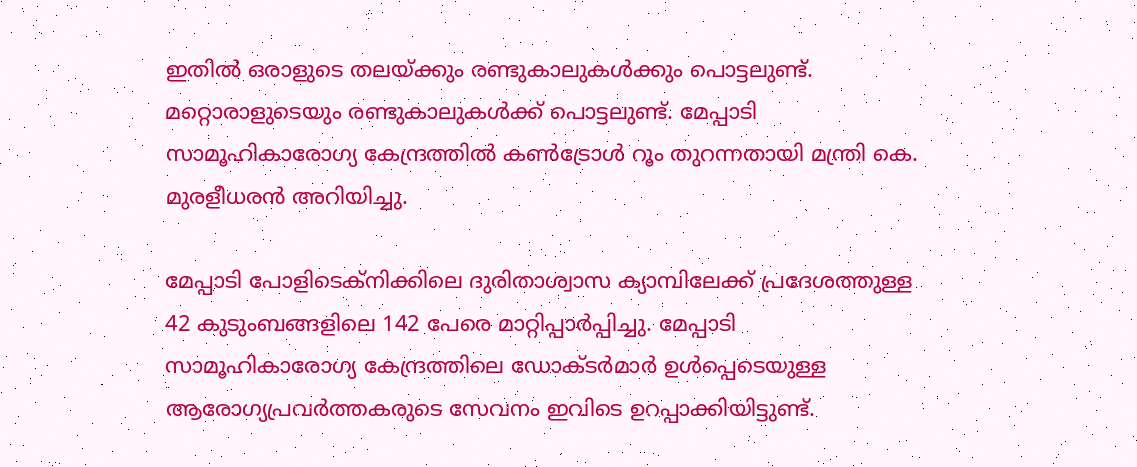ഇതിൽ ഒരാളുടെ തലയ്ക്കും രണ്ടുകാലുകൾക്കും പൊട്ടലുണ്ട്. മറ്റൊരാളുടെയും രണ്ടുകാലുകൾക്ക് പൊട്ടലുണ്ട്. മേപ്പാടി സാമൂഹികാരോഗ്യ കേന്ദ്രത്തിൽ കൺട്രോൾ റൂം തുറന്നതായി മന്ത്രി കെ. മുരളീധരൻ അറിയിച്ചു.

മേപ്പാടി പോളിടെക്നിക്കിലെ ദുരിതാശ്വാസ ക്യാമ്പിലേക്ക് പ്രദേശത്തുള്ള 42 കുടുംബങ്ങളിലെ 142 പേരെ മാറ്റിപ്പാർപ്പിച്ചു. മേപ്പാടി സാമൂഹികാരോഗ്യ കേന്ദ്രത്തിലെ ഡോക്ടർമാർ ഉൾപ്പെടെയുള്ള ആരോഗ്യപ്രവർത്തകരുടെ സേവനം ഇവിടെ ഉറപ്പാക്കിയിട്ടുണ്ട്.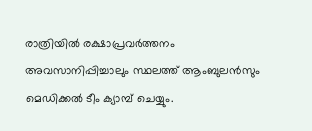രാത്രിയിൽ രക്ഷാപ്രവർത്തനം അവസാനിപ്പിച്ചാലും സ്ഥലത്ത് ആംബുലൻസും മെഡിക്കൽ ടീം ക്യാമ്പ് ചെയ്യും.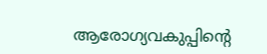ആരോഗ്യവകുപ്പിന്റെ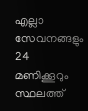എല്ലാ സേവനങ്ങളും 24 മണിക്കൂറും സ്ഥലത്ത്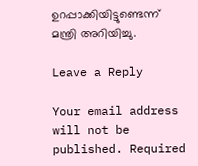ഉറപ്പാക്കിയിട്ടുണ്ടെന്ന് മന്ത്രി അറിയിച്ചു.

Leave a Reply

Your email address will not be published. Required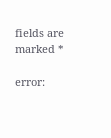fields are marked *

error: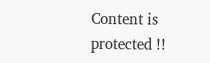Content is protected !!